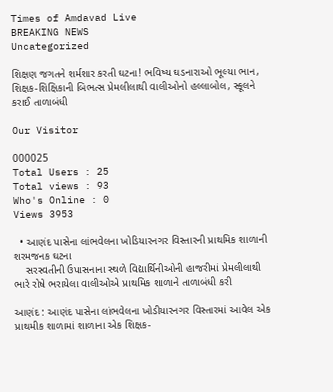Times of Amdavad Live
BREAKING NEWS
Uncategorized

શિક્ષણ જગતને શર્મશાર કરતી ઘટના! ભવિષ્ય ઘડનારાઓ ભૂલ્યા ભાન,
શિક્ષક-શિક્ષિકાની બિભત્સ પ્રેમલીલાથી વાલીઓનો હલ્લાબોલ, સ્કૂલને કરાઈ તાળાબંધી

Our Visitor

000025
Total Users : 25
Total views : 93
Who's Online : 0
Views 3953

  • આણંદ પાસેના લાંભવેલના ખોડિયારનગર વિસ્તારની પ્રાથમિક શાળાની શરમજનક ઘટના
    સરસ્વતીની ઉપાસનાના સ્થળે વિદ્યાર્થિનીઓની હાજરીમાં પ્રેમલીલાથી ભારે રોષે ભરાયેલા વાલીઓએ પ્રાથમિક શાળાને તાળાબંધી કરી

આણંદ : આણંદ પાસેના લાંભવેલના ખોડીયારનગર વિસ્તારમાં આવેલ એક પ્રાથમીક શાળામાં શાળાના એક શિક્ષક-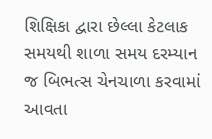શિક્ષિકા દ્વારા છેલ્લા કેટલાક સમયથી શાળા સમય દરમ્યાન જ બિભત્સ ચેનચાળા કરવામાં આવતા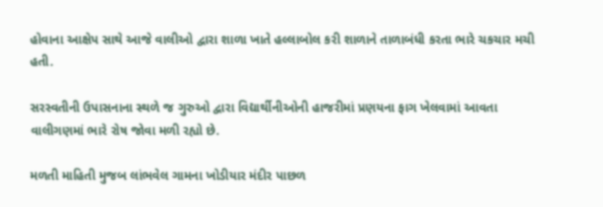હોવાના આક્ષેપ સાથે આજે વાલીઓ દ્વારા શાળા ખાતે હલ્લાબોલ કરી શાળાને તાળાબંધી કરતા ભારે ચકચાર મચી હતી.

સરસ્વતીની ઉપાસનાના સ્થળે જ ગુરુઓ દ્વારા વિદ્યાર્થીનીઓની હાજરીમાં પ્રણયના ફાગ ખેલવામાં આવતા વાલીગણમાં ભારે રોષ જોવા મળી રહ્યો છે.

મળતી માહિતી મુજબ લાંભવેલ ગામના ખોડીયાર મંદીર પાછળ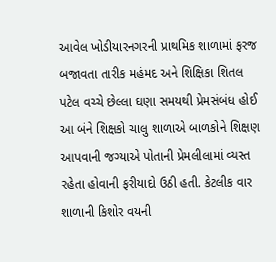આવેલ ખોડીયારનગરની પ્રાથમિક શાળામાં ફરજ બજાવતા તારીક મહંમદ અને શિક્ષિકા શિતલ પટેલ વચ્ચે છેલ્લા ઘણા સમયથી પ્રેમસંબંધ હોઈ આ બંને શિક્ષકો ચાલુ શાળાએ બાળકોને શિક્ષણ આપવાની જગ્યાએ પોતાની પ્રેમલીલામાં વ્યસ્ત રહેતા હોવાની ફરીયાદો ઉઠી હતી. કેટલીક વાર શાળાની કિશોર વયની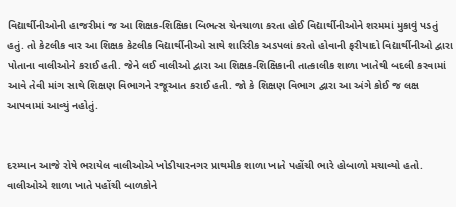વિદ્યાર્થીનીઓની હાજરીમાં જ આ શિક્ષક-શિક્ષિકા બિભત્સ ચેનચાળા કરતા હોઈ વિદ્યાર્થીનીઓને શરમમાં મુકાવું પડતું હતું. તો કેટલીક વાર આ શિક્ષક કેટલીક વિદ્યાર્થીનીઓ સાથે શારિરીક અડપલાં કરતો હોવાની ફરીયાદો વિદ્યાર્થીનીઓ દ્વારા પોતાના વાલીઓને કરાઈ હતી. જેને લઈ વાલીઓ દ્વારા આ શિક્ષક-શિક્ષિકાની તાત્કાલીક શાળા ખાતેથી બદલી કરવામાં આવે તેવી માંગ સાથે શિક્ષણ વિભાગને રજૂઆત કરાઈ હતી. જો કે શિક્ષણ વિભાગ દ્વારા આ અંગે કોઈ જ લક્ષ આપવામાં આવ્યું નહોતું.


દરમ્યાન આજે રોષે ભરાયેલ વાલીઓએ ખોડીયારનગર પ્રાથમીક શાળા ખાતે પહોંચી ભારે હોબાળો મચાવ્યો હતો. વાલીઓએ શાળા ખાતે પહોંચી બાળકોને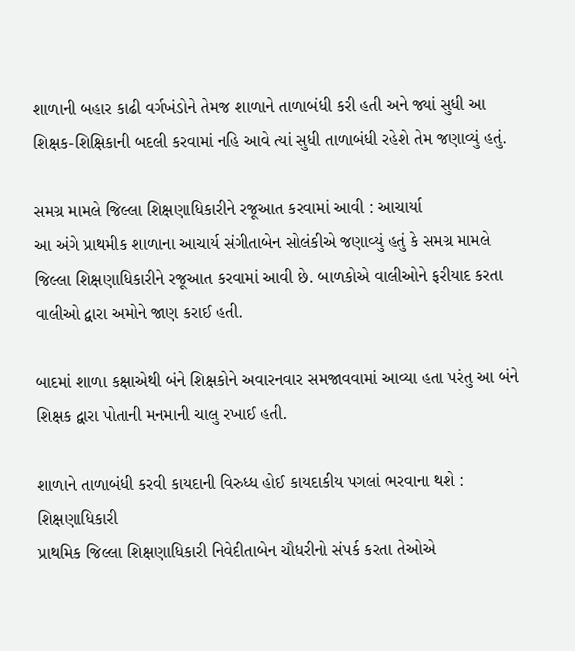શાળાની બહાર કાઢી વર્ગખંડોને તેમજ શાળાને તાળાબંધી કરી હતી અને જ્યાં સુધી આ શિક્ષક-શિક્ષિકાની બદલી કરવામાં નહિ આવે ત્યાં સુધી તાળાબંધી રહેશે તેમ જણાવ્યું હતું.

સમગ્ર મામલે જિલ્લા શિક્ષણાધિકારીને રજૂઆત કરવામાં આવી : આચાર્યા
આ અંગે પ્રાથમીક શાળાના આચાર્ય સંગીતાબેન સોલંકીએ જણાવ્યું હતું કે સમગ્ર મામલે જિલ્લા શિક્ષણાધિકારીને રજૂઆત કરવામાં આવી છે. બાળકોએ વાલીઓને ફરીયાદ કરતા વાલીઓ દ્વારા અમોને જાણ કરાઈ હતી.

બાદમાં શાળા કક્ષાએથી બંને શિક્ષકોને અવારનવાર સમજાવવામાં આવ્યા હતા પરંતુ આ બંને શિક્ષક દ્વારા પોતાની મનમાની ચાલુ રખાઈ હતી.

શાળાને તાળાબંધી કરવી કાયદાની વિરુધ્ધ હોઈ કાયદાકીય પગલાં ભરવાના થશે : શિક્ષણાધિકારી
પ્રાથમિક જિલ્લા શિક્ષણાધિકારી નિવેદીતાબેન ચૌધરીનો સંપર્ક કરતા તેઓએ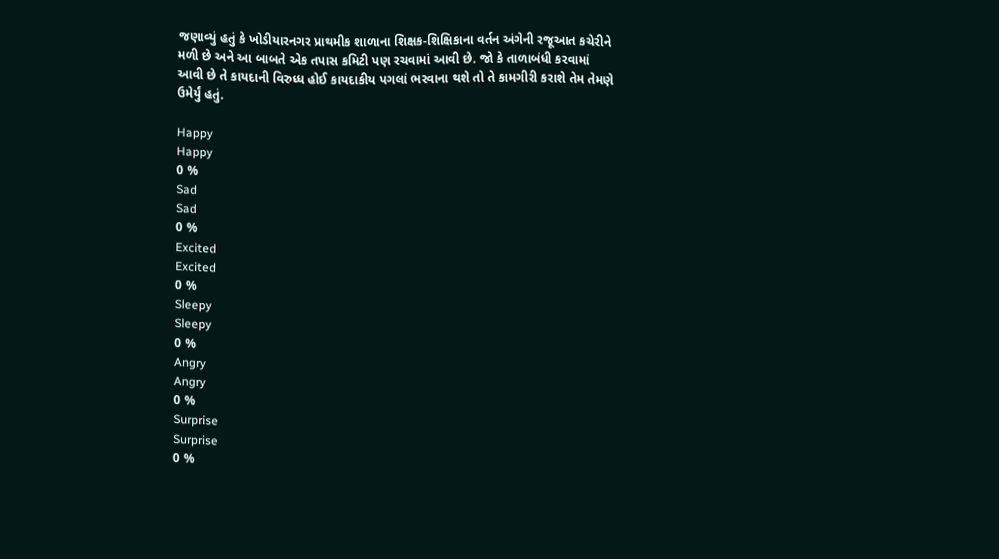જણાવ્યું હતું કે ખોડીયારનગર પ્રાથમીક શાળાના શિક્ષક-શિક્ષિકાના વર્તન અંગેની રજૂઆત કચેરીને મળી છે અને આ બાબતે એક તપાસ કમિટી પણ રચવામાં આવી છે. જો કે તાળાબંધી કરવામાં આવી છે તે કાયદાની વિરુધ્ધ હોઈ કાયદાકીય પગલાં ભરવાના થશે તો તે કામગીરી કરાશે તેમ તેમણે ઉમેર્યું હતું.

Happy
Happy
0 %
Sad
Sad
0 %
Excited
Excited
0 %
Sleepy
Sleepy
0 %
Angry
Angry
0 %
Surprise
Surprise
0 %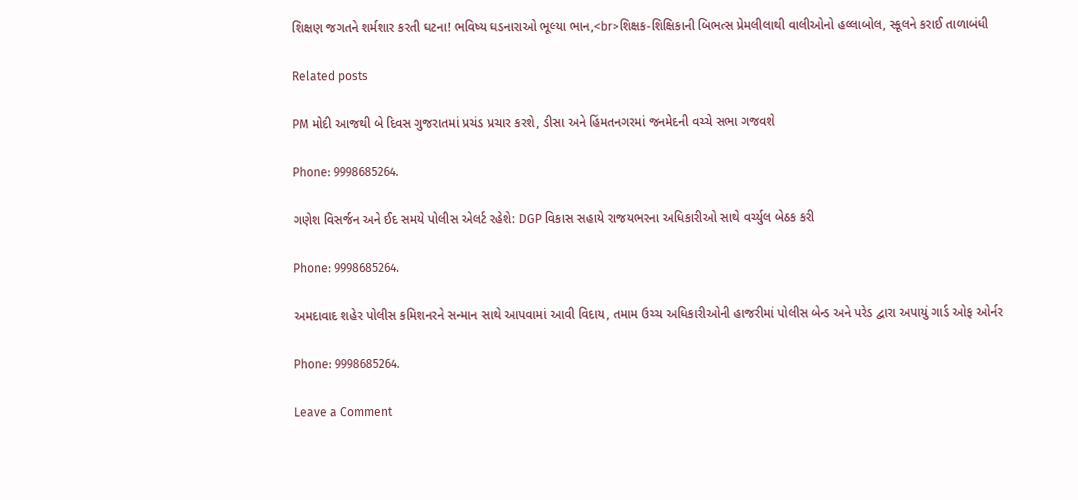શિક્ષણ જગતને શર્મશાર કરતી ઘટના! ભવિષ્ય ઘડનારાઓ ભૂલ્યા ભાન,<br>શિક્ષક-શિક્ષિકાની બિભત્સ પ્રેમલીલાથી વાલીઓનો હલ્લાબોલ, સ્કૂલને કરાઈ તાળાબંધી

Related posts

PM મોદી આજથી બે દિવસ ગુજરાતમાં પ્રચંડ પ્રચાર કરશે, ડીસા અને હિંમતનગરમાં જનમેદની વચ્ચે સભા ગજવશે

Phone: 9998685264.

ગણેશ વિસર્જન અને ઈદ સમયે પોલીસ એલર્ટ રહેશે: DGP વિકાસ સહાયે રાજયભરના અધિકારીઓ સાથે વર્ચ્યુલ બેઠક કરી

Phone: 9998685264.

અમદાવાદ શહેર પોલીસ કમિશનરને સન્માન સાથે આપવામાં આવી વિદાય, તમામ ઉચ્ચ અધિકારીઓની હાજરીમાં પોલીસ બેન્ડ અને પરેડ દ્વારા અપાયું ગાર્ડ ઓફ ઓર્નર

Phone: 9998685264.

Leave a Comment